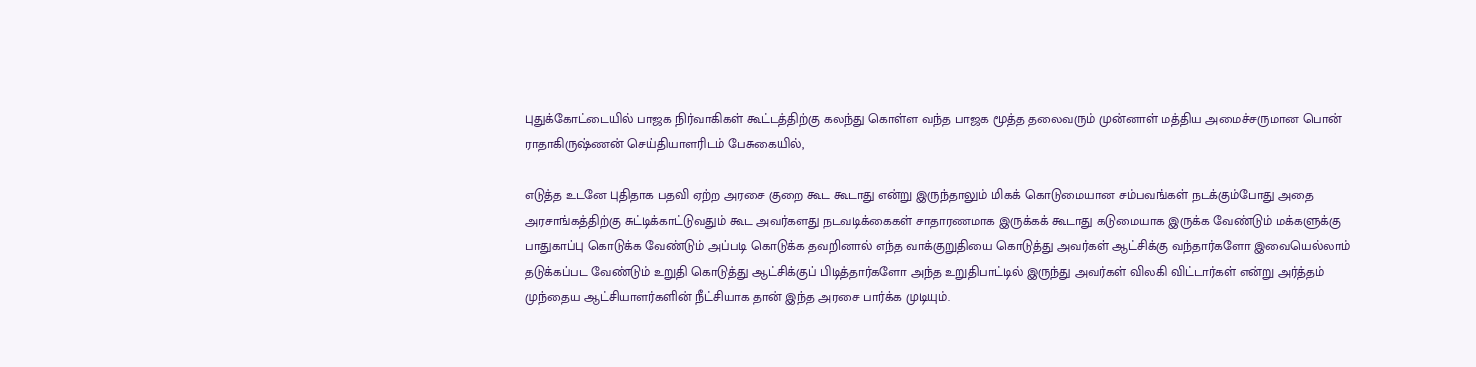புதுக்கோட்டையில் பாஜக நிர்வாகிகள் கூட்டத்திற்கு கலந்து கொள்ள வந்த பாஜக மூத்த தலைவரும் முன்னாள் மத்திய அமைச்சருமான பொன் ராதாகிருஷ்ணன் செய்தியாளரிடம் பேசுகையில்,

எடுத்த உடனே புதிதாக பதவி ஏற்ற அரசை குறை கூட கூடாது என்று இருந்தாலும் மிகக் கொடுமையான சம்பவங்கள் நடக்கும்போது அதை அரசாங்கத்திற்கு சுட்டிக்காட்டுவதும் கூட அவர்களது நடவடிக்கைகள் சாதாரணமாக இருக்கக் கூடாது கடுமையாக இருக்க வேண்டும் மக்களுக்கு பாதுகாப்பு கொடுக்க வேண்டும் அப்படி கொடுக்க தவறினால் எந்த வாக்குறுதியை கொடுத்து அவர்கள் ஆட்சிக்கு வந்தார்களோ இவையெல்லாம் தடுக்கப்பட வேண்டும் உறுதி கொடுத்து ஆட்சிக்குப் பிடித்தார்களோ அந்த உறுதிபாட்டில் இருந்து அவர்கள் விலகி விட்டார்கள் என்று அர்த்தம்
முந்தைய ஆட்சியாளர்களின் நீட்சியாக தான் இந்த அரசை பார்க்க முடியும்.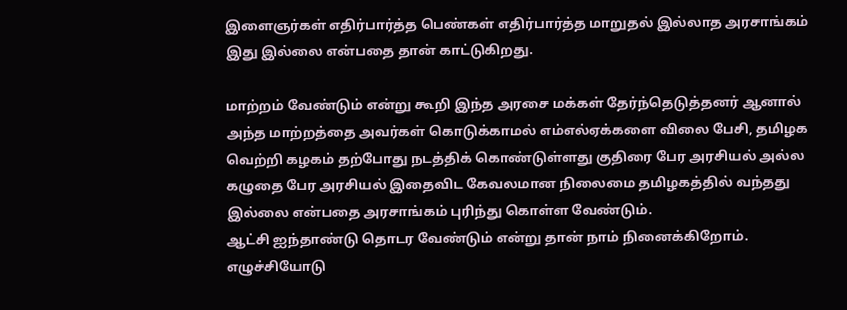இளைஞர்கள் எதிர்பார்த்த பெண்கள் எதிர்பார்த்த மாறுதல் இல்லாத அரசாங்கம் இது இல்லை என்பதை தான் காட்டுகிறது.

மாற்றம் வேண்டும் என்று கூறி இந்த அரசை மக்கள் தேர்ந்தெடுத்தனர் ஆனால் அந்த மாற்றத்தை அவர்கள் கொடுக்காமல் எம்எல்ஏக்களை விலை பேசி, தமிழக வெற்றி கழகம் தற்போது நடத்திக் கொண்டுள்ளது குதிரை பேர அரசியல் அல்ல கழுதை பேர அரசியல் இதைவிட கேவலமான நிலைமை தமிழகத்தில் வந்தது இல்லை என்பதை அரசாங்கம் புரிந்து கொள்ள வேண்டும்.
ஆட்சி ஐந்தாண்டு தொடர வேண்டும் என்று தான் நாம் நினைக்கிறோம்.
எழுச்சியோடு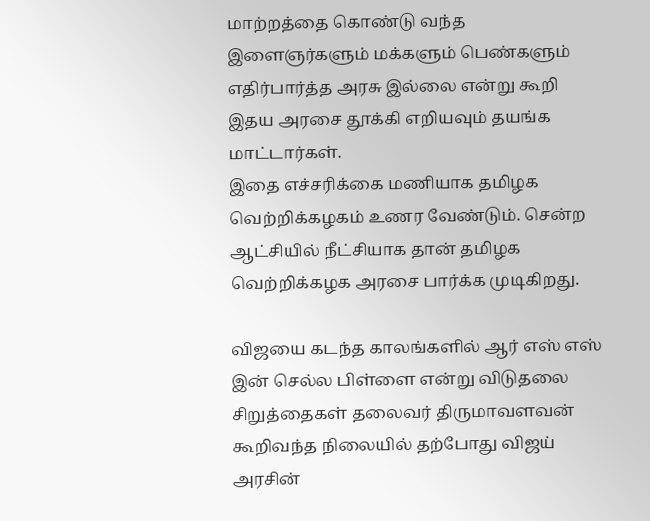மாற்றத்தை கொண்டு வந்த இளைஞர்களும் மக்களும் பெண்களும் எதிர்பார்த்த அரசு இல்லை என்று கூறி இதய அரசை தூக்கி எறியவும் தயங்க மாட்டார்கள்.
இதை எச்சரிக்கை மணியாக தமிழக வெற்றிக்கழகம் உணர வேண்டும். சென்ற ஆட்சியில் நீட்சியாக தான் தமிழக வெற்றிக்கழக அரசை பார்க்க முடிகிறது.

விஜயை கடந்த காலங்களில் ஆர் எஸ் எஸ் இன் செல்ல பிள்ளை என்று விடுதலை சிறுத்தைகள் தலைவர் திருமாவளவன் கூறிவந்த நிலையில் தற்போது விஜய் அரசின்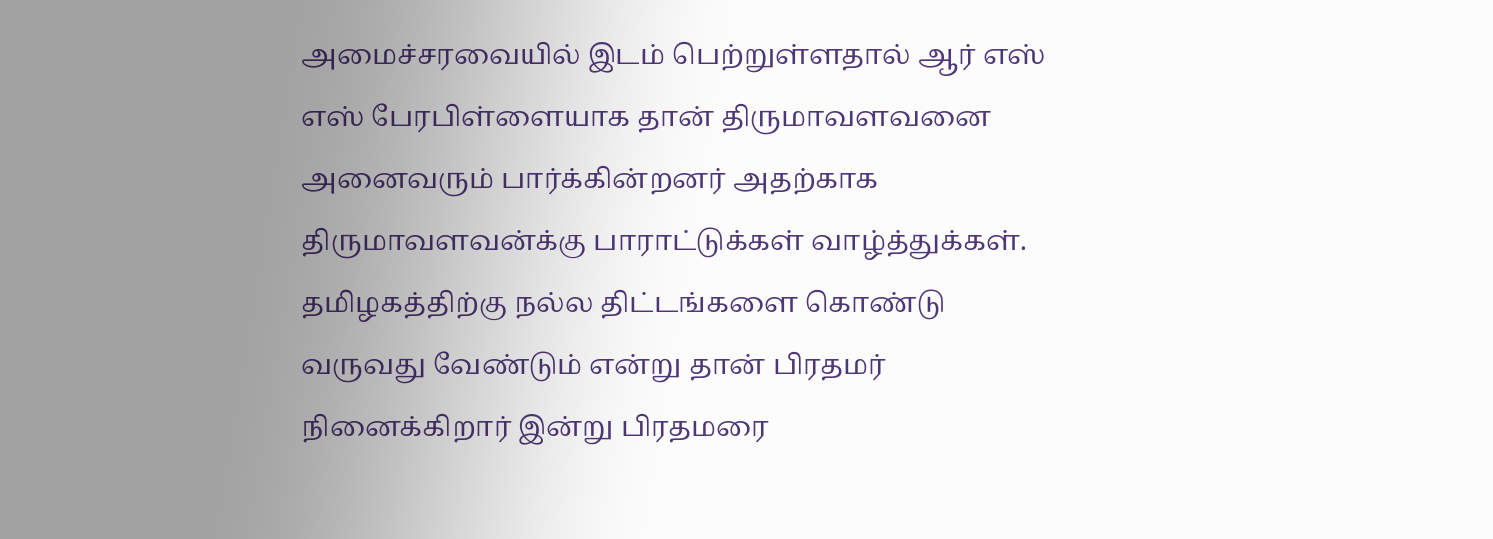அமைச்சரவையில் இடம் பெற்றுள்ளதால் ஆர் எஸ் எஸ் பேரபிள்ளையாக தான் திருமாவளவனை அனைவரும் பார்க்கின்றனர் அதற்காக திருமாவளவன்க்கு பாராட்டுக்கள் வாழ்த்துக்கள்.
தமிழகத்திற்கு நல்ல திட்டங்களை கொண்டு வருவது வேண்டும் என்று தான் பிரதமர் நினைக்கிறார் இன்று பிரதமரை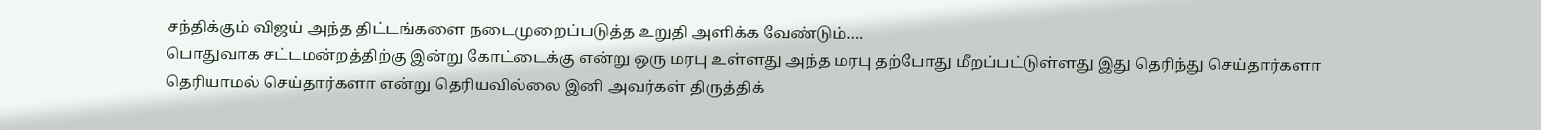சந்திக்கும் விஜய் அந்த திட்டங்களை நடைமுறைப்படுத்த உறுதி அளிக்க வேண்டும்….
பொதுவாக சட்டமன்றத்திற்கு இன்று கோட்டைக்கு என்று ஒரு மரபு உள்ளது அந்த மரபு தற்போது மீறப்பட்டுள்ளது இது தெரிந்து செய்தார்களா தெரியாமல் செய்தார்களா என்று தெரியவில்லை இனி அவர்கள் திருத்திக்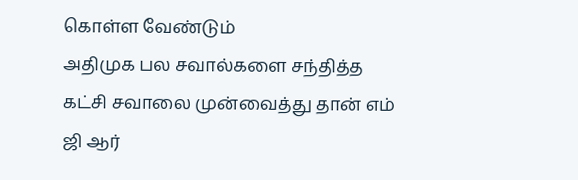கொள்ள வேண்டும்
அதிமுக பல சவால்களை சந்தித்த கட்சி சவாலை முன்வைத்து தான் எம் ஜி ஆர்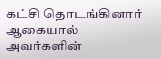கட்சி தொடங்கினார் ஆகையால் அவர்களின்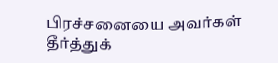பிரச்சனையை அவர்கள் தீர்த்துக்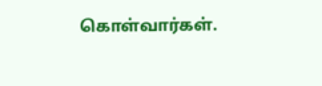கொள்வார்கள்.